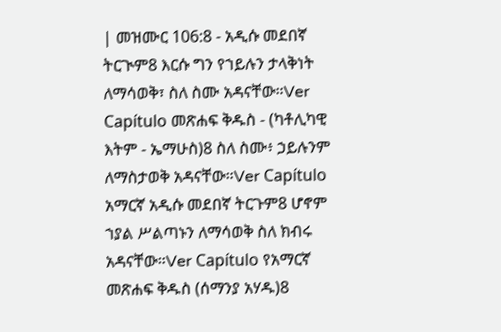| መዝሙር 106:8 - አዲሱ መደበኛ ትርጒም8 እርሱ ግን የኀይሉን ታላቅነት ለማሳወቅ፣ ስለ ስሙ አዳናቸው።Ver Capítulo መጽሐፍ ቅዱስ - (ካቶሊካዊ እትም - ኤማሁስ)8 ስለ ስሙ፥ ኃይሉንም ለማስታወቅ አዳናቸው።Ver Capítulo አማርኛ አዲሱ መደበኛ ትርጉም8 ሆኖም ኀያል ሥልጣኑን ለማሳወቅ ስለ ክብሩ አዳናቸው።Ver Capítulo የአማርኛ መጽሐፍ ቅዱስ (ሰማንያ አሃዱ)8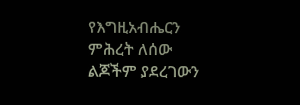የእግዚአብሔርን ምሕረት ለሰው ልጆችም ያደረገውን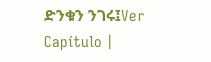ድንቁን ንገሩ፤Ver Capítulo |